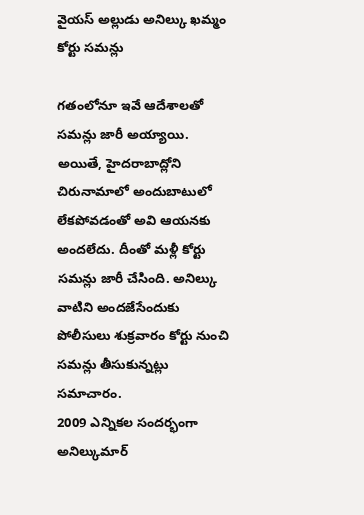వైయస్ అల్లుడు అనిల్కు ఖమ్మం కోర్టు సమన్లు

గతంలోనూ ఇవే ఆదేశాలతో సమన్లు జారీ అయ్యాయి. అయితే, హైదరాబాద్లోని చిరునామాలో అందుబాటులో లేకపోవడంతో అవి ఆయనకు అందలేదు. దీంతో మళ్లీ కోర్టు సమన్లు జారీ చేసింది. అనిల్కు వాటిని అందజేసేందుకు పోలీసులు శుక్రవారం కోర్టు నుంచి సమన్లు తీసుకున్నట్లు సమాచారం.
2009 ఎన్నికల సందర్భంగా అనిల్కుమార్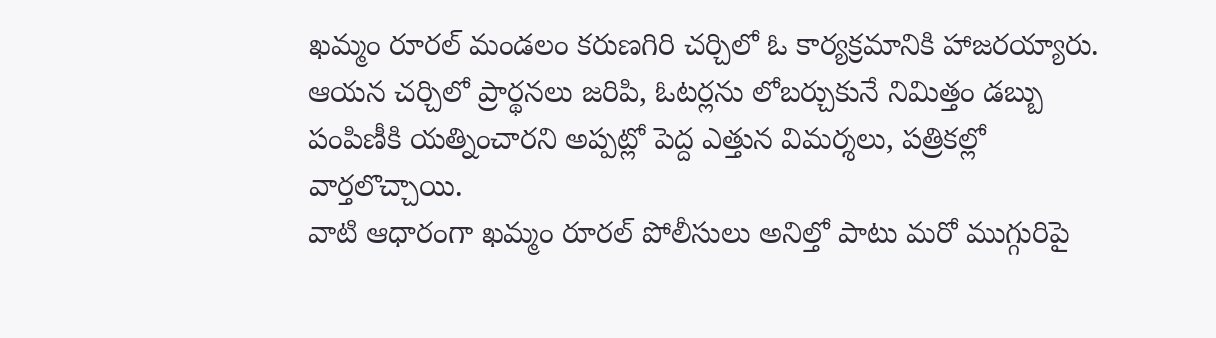ఖమ్మం రూరల్ మండలం కరుణగిరి చర్చిలో ఓ కార్యక్రమానికి హాజరయ్యారు. ఆయన చర్చిలో ప్రార్థనలు జరిపి, ఓటర్లను లోబర్చుకునే నిమిత్తం డబ్బు పంపిణీకి యత్నించారని అప్పట్లో పెద్ద ఎత్తున విమర్శలు, పత్రికల్లో వార్తలొచ్చాయి.
వాటి ఆధారంగా ఖమ్మం రూరల్ పోలీసులు అనిల్తో పాటు మరో ముగ్గురిపై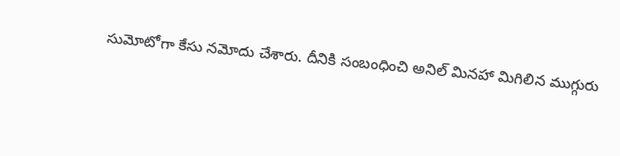సుమోటోగా కేసు నమోదు చేశారు. దీనికి సంబంధించి అనిల్ మినహా మిగిలిన ముగ్గురు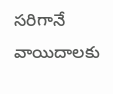సరిగానే వాయిదాలకు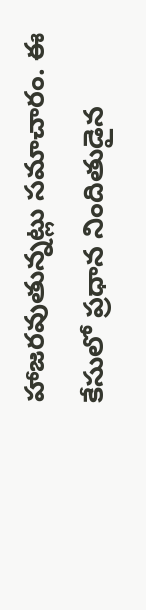హాజరవుతున్నట్లు సమాచారం. ఈ కేసులో ప్రధాన నిందితుడైన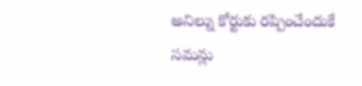అనిల్ను కోర్టుకు రప్పించేందుకే సమన్లు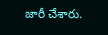జారీ చేశారు.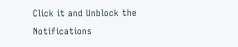Click it and Unblock the Notifications